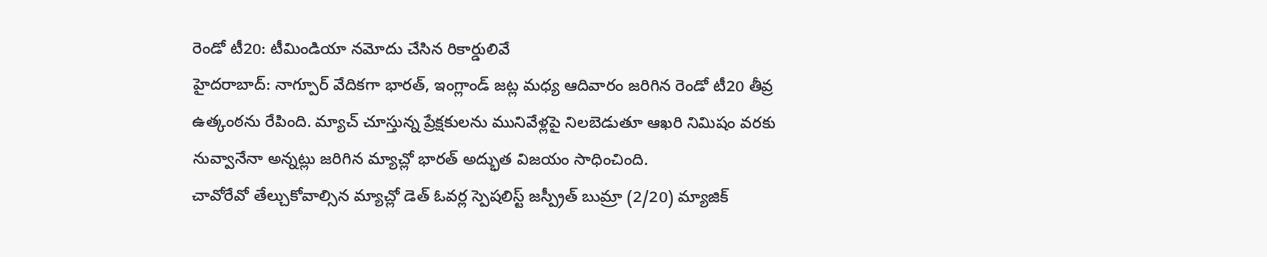రెండో టీ20: టీమిండియా నమోదు చేసిన రికార్డులివే
హైదరాబాద్: నాగ్పూర్ వేదికగా భారత్, ఇంగ్లాండ్ జట్ల మధ్య ఆదివారం జరిగిన రెండో టీ20 తీవ్ర ఉత్కంఠను రేపింది. మ్యాచ్ చూస్తున్న ప్రేక్షకులను మునివేళ్లపై నిలబెడుతూ ఆఖరి నిమిషం వరకు నువ్వానేనా అన్నట్లు జరిగిన మ్యాచ్లో భారత్ అద్భుత విజయం సాధించింది.
చావోరేవో తేల్చుకోవాల్సిన మ్యాచ్లో డెత్ ఓవర్ల స్పెషలిస్ట్ జస్ప్రీత్ బుమ్రా (2/20) మ్యాజిక్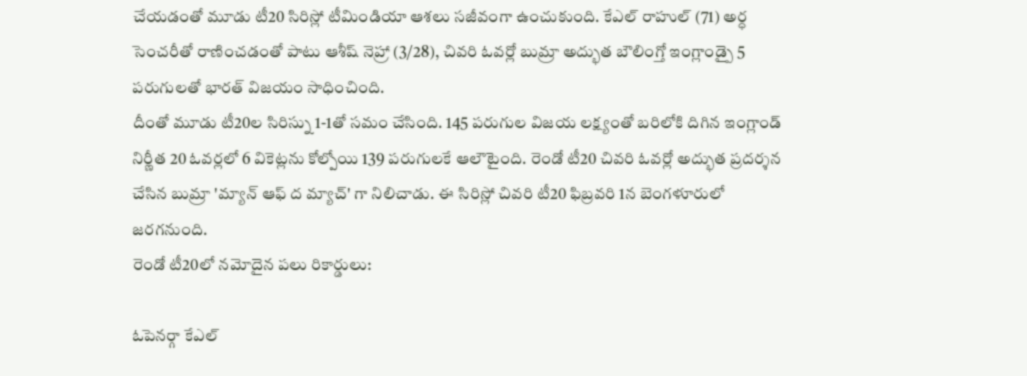చేయడంతో మూడు టీ20 సిరిస్లో టీమిండియా ఆశలు సజీవంగా ఉంచుకుంది. కేఎల్ రాహుల్ (71) అర్ధ సెంచరీతో రాణించడంతో పాటు ఆశీష్ నెహ్రా (3/28), చివరి ఓవర్లో బుమ్రా అద్భుత బౌలింగ్తో ఇంగ్లాండ్పై 5 పరుగులతో భారత్ విజయం సాధించింది.
దీంతో మూడు టీ20ల సిరిస్ను 1-1తో సమం చేసింది. 145 పరుగుల విజయ లక్ష్యంతో బరిలోకి దిగిన ఇంగ్లాండ్ నిర్ణీత 20 ఓవర్లలో 6 వికెట్లను కోల్పోయి 139 పరుగులకే ఆలౌటైంది. రెండో టీ20 చివరి ఓవర్లో అద్భుత ప్రదర్శన చేసిన బుమ్రా 'మ్యాన్ ఆఫ్ ద మ్యాచ్' గా నిలిచాడు. ఈ సిరిస్లో చివరి టీ20 ఫిబ్రవరి 1న బెంగళూరులో జరగనుంది.
రెండో టీ20లో నమోదైన పలు రికార్డులు:

ఓపెనర్గా కేఎల్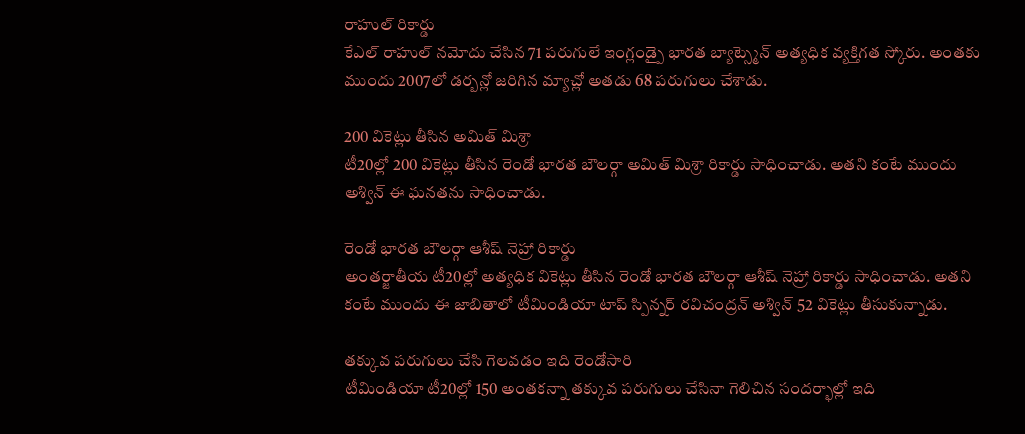రాహుల్ రికార్డు
కేఎల్ రాహుల్ నమోదు చేసిన 71 పరుగులే ఇంగ్లండ్పై భారత బ్యాట్స్మెన్ అత్యధిక వ్యక్తిగత స్కోరు. అంతకు ముందు 2007లో డర్బన్లో జరిగిన మ్యాచ్లో అతడు 68 పరుగులు చేశాడు.

200 వికెట్లు తీసిన అమిత్ మిశ్రా
టీ20ల్లో 200 వికెట్లు తీసిన రెండో భారత బౌలర్గా అమిత్ మిశ్రా రికార్డు సాధించాడు. అతని కంటే ముందు అశ్విన్ ఈ ఘనతను సాధించాడు.

రెండో భారత బౌలర్గా ఆశీష్ నెహ్రా రికార్డు
అంతర్జాతీయ టీ20ల్లో అత్యధిక వికెట్లు తీసిన రెండో భారత బౌలర్గా ఆశీష్ నెహ్రా రికార్డు సాధించాడు. అతని కంటే ముందు ఈ జాబితాలో టీమిండియా టాప్ స్పిన్నర్ రవిచంద్రన్ అశ్విన్ 52 వికెట్లు తీసుకున్నాడు.

తక్కువ పరుగులు చేసి గెలవడం ఇది రెండోసారి
టీమిండియా టీ20ల్లో 150 అంతకన్నా తక్కువ పరుగులు చేసినా గెలిచిన సందర్భాల్లో ఇది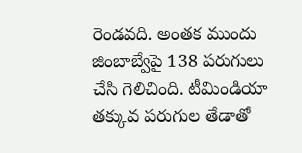రెండవది. అంతక ముందు జింబాబ్వేపై 138 పరుగులు చేసి గెలిచింది. టీమిండియా తక్కువ పరుగుల తేడాతో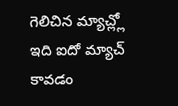గెలిచిన మ్యాచ్ల్లో ఇది ఐదో మ్యాచ్ కావడం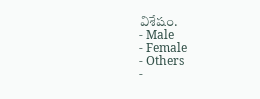విశేషం.
- Male
- Female
- Others
-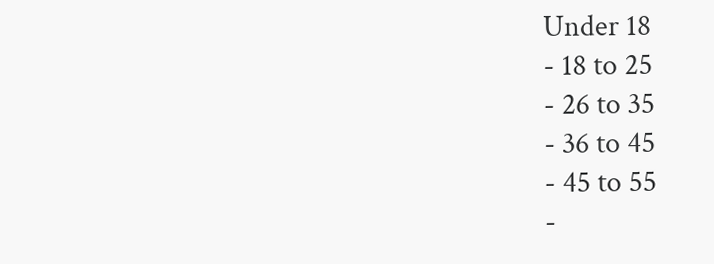Under 18
- 18 to 25
- 26 to 35
- 36 to 45
- 45 to 55
-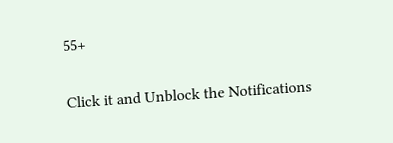55+


Click it and Unblock the Notifications